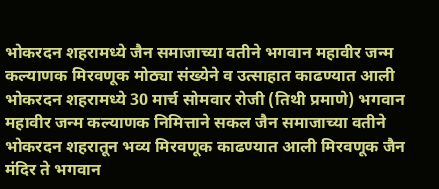भोकरदन शहरामध्ये जैन समाजाच्या वतीने भगवान महावीर जन्म कल्याणक मिरवणूक मोठ्या संख्येने व उत्साहात काढण्यात आली भोकरदन शहरामध्ये 30 मार्च सोमवार रोजी (तिथी प्रमाणे) भगवान महावीर जन्म कल्याणक निमित्ताने सकल जैन समाजाच्या वतीने भोकरदन शहरातून भव्य मिरवणूक काढण्यात आली मिरवणूक जैन मंदिर ते भगवान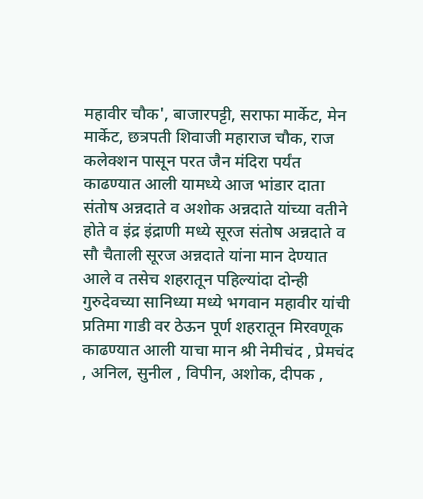महावीर चौक', बाजारपट्टी, सराफा मार्केट, मेन मार्केट, छत्रपती शिवाजी महाराज चौक, राज कलेक्शन पासून परत जैन मंदिरा पर्यंत काढण्यात आली यामध्ये आज भांडार दाता संतोष अन्नदाते व अशोक अन्नदाते यांच्या वतीने होते व इंद्र इंद्राणी मध्ये सूरज संतोष अन्नदाते व सौ चैताली सूरज अन्नदाते यांना मान देण्यात आले व तसेच शहरातून पहिल्यांदा दोन्ही गुरुदेवच्या सानिध्या मध्ये भगवान महावीर यांची प्रतिमा गाडी वर ठेऊन पूर्ण शहरातून मिरवणूक काढण्यात आली याचा मान श्री नेमीचंद , प्रेमचंद , अनिल, सुनील , विपीन, अशोक, दीपक ,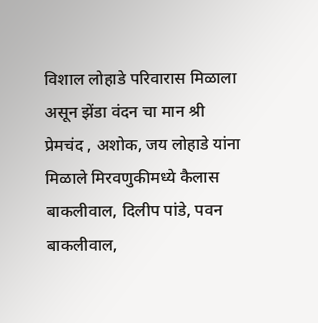विशाल लोहाडे परिवारास मिळाला असून झेंडा वंदन चा मान श्री प्रेमचंद , अशोक, जय लोहाडे यांना मिळाले मिरवणुकीमध्ये कैलास बाकलीवाल, दिलीप पांडे, पवन बाकलीवाल,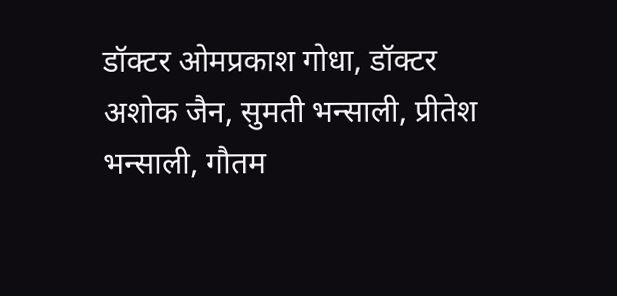डॉक्टर ओमप्रकाश गोधा, डॉक्टर अशोक जैन, सुमती भन्साली, प्रीतेश भन्साली, गौतम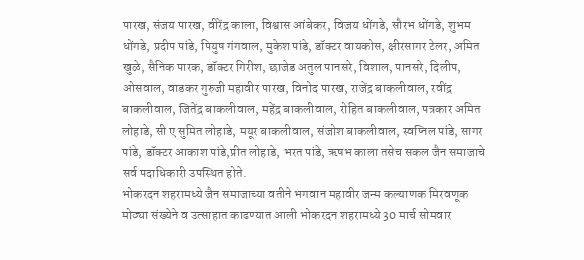पारख, संजय पारख, वीरेंद्र काला, विश्वास आंबेकर, विजय धोंगडे, सौरभ धोंगडे, शुभम धोंगडे, प्रदीप पांडे, पियुष गंगवाल, मुकेश पांडे, डॉक्टर वायकोस, क्षीरसागर टेलर, अमित खुळे, सैनिक पारक, डॉक्टर गिरीश, छाजेड अतुल पानसरे, विशाल, पानसरे, दिलीप, ओसवाल, वाडकर गुरुजी महावीर पारख, विनोद पारख, राजेंद्र बाकलीवाल, रवींद्र बाकलीवाल, जितेंद्र बाकलीवाल, महेंद्र बाकलीवाल, रोहित बाकलीवाल, पत्रकार अमित लोहाडे, सी ए सुमित लोहाडे, मयूर बाकलीवाल, संजोश बाकलीवाल, स्वप्निल पांडे, सागर पांडे, डॉक्टर आकाश पांडे,प्रीत लोहाडे, भरत पांडे, ऋषभ काला तसेच सकल जैन समाजाचे सर्व पदाधिकारी उपस्थित होते.
भोकरदन शहरामध्ये जैन समाजाच्या वतीने भगवान महावीर जन्म कल्याणक मिरवणूक मोठ्या संख्येने व उत्साहात काढण्यात आली भोकरदन शहरामध्ये 30 मार्च सोमवार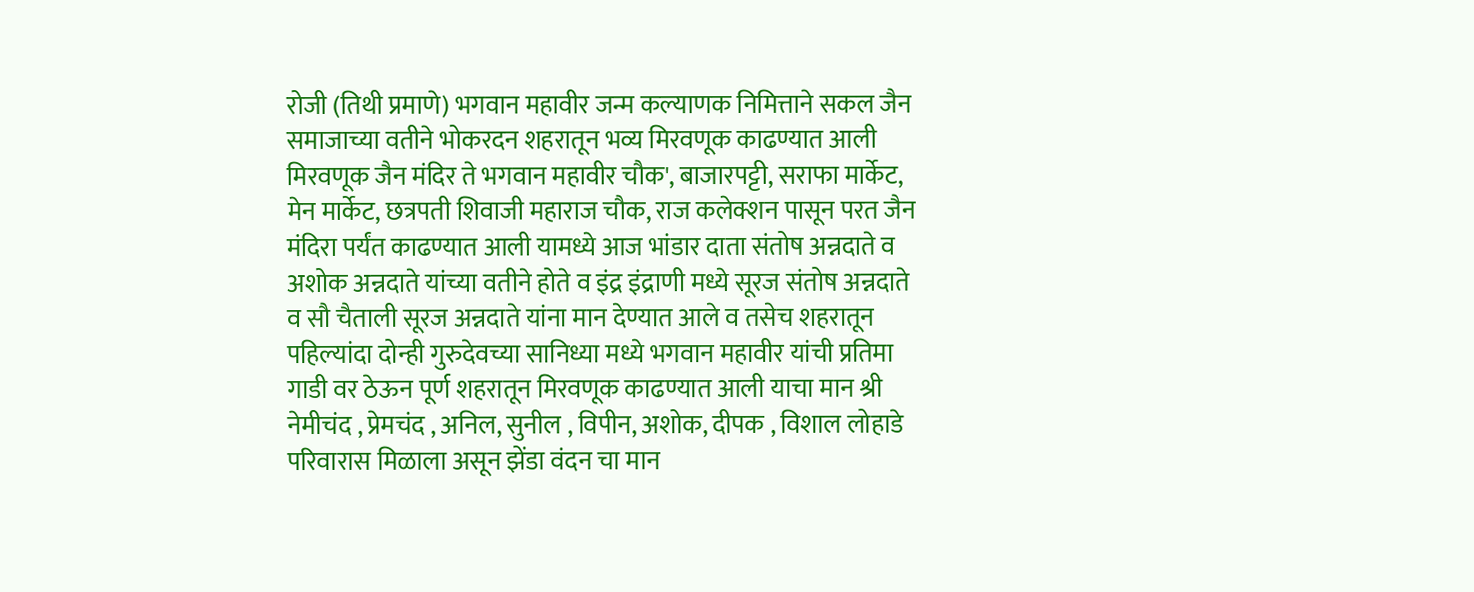रोजी (तिथी प्रमाणे) भगवान महावीर जन्म कल्याणक निमित्ताने सकल जैन समाजाच्या वतीने भोकरदन शहरातून भव्य मिरवणूक काढण्यात आली मिरवणूक जैन मंदिर ते भगवान महावीर चौक', बाजारपट्टी, सराफा मार्केट, मेन मार्केट, छत्रपती शिवाजी महाराज चौक, राज कलेक्शन पासून परत जैन मंदिरा पर्यंत काढण्यात आली यामध्ये आज भांडार दाता संतोष अन्नदाते व अशोक अन्नदाते यांच्या वतीने होते व इंद्र इंद्राणी मध्ये सूरज संतोष अन्नदाते व सौ चैताली सूरज अन्नदाते यांना मान देण्यात आले व तसेच शहरातून पहिल्यांदा दोन्ही गुरुदेवच्या सानिध्या मध्ये भगवान महावीर यांची प्रतिमा गाडी वर ठेऊन पूर्ण शहरातून मिरवणूक काढण्यात आली याचा मान श्री नेमीचंद , प्रेमचंद , अनिल, सुनील , विपीन, अशोक, दीपक , विशाल लोहाडे परिवारास मिळाला असून झेंडा वंदन चा मान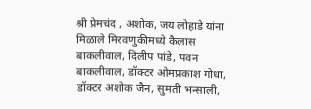श्री प्रेमचंद , अशोक, जय लोहाडे यांना मिळाले मिरवणुकीमध्ये कैलास बाकलीवाल, दिलीप पांडे, पवन बाकलीवाल, डॉक्टर ओमप्रकाश गोधा, डॉक्टर अशोक जैन, सुमती भन्साली,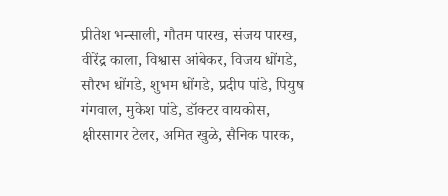प्रीतेश भन्साली, गौतम पारख, संजय पारख, वीरेंद्र काला, विश्वास आंबेकर, विजय धोंगडे, सौरभ धोंगडे, शुभम धोंगडे, प्रदीप पांडे, पियुष गंगवाल, मुकेश पांडे, डॉक्टर वायकोस, क्षीरसागर टेलर, अमित खुळे, सैनिक पारक,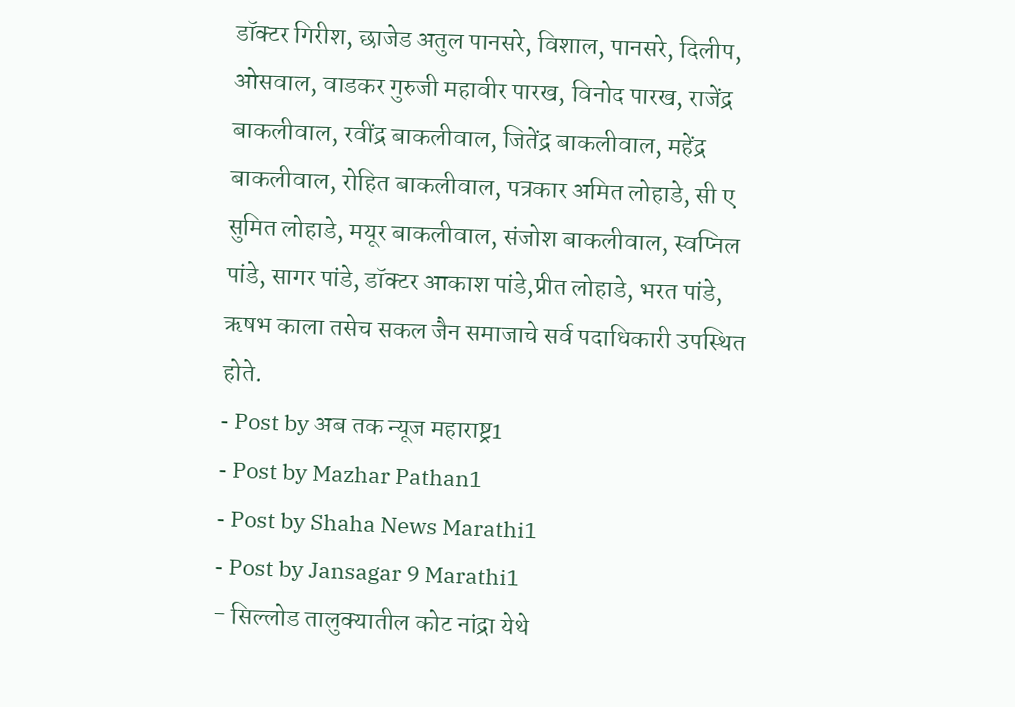डॉक्टर गिरीश, छाजेड अतुल पानसरे, विशाल, पानसरे, दिलीप, ओसवाल, वाडकर गुरुजी महावीर पारख, विनोद पारख, राजेंद्र बाकलीवाल, रवींद्र बाकलीवाल, जितेंद्र बाकलीवाल, महेंद्र बाकलीवाल, रोहित बाकलीवाल, पत्रकार अमित लोहाडे, सी ए सुमित लोहाडे, मयूर बाकलीवाल, संजोश बाकलीवाल, स्वप्निल पांडे, सागर पांडे, डॉक्टर आकाश पांडे,प्रीत लोहाडे, भरत पांडे, ऋषभ काला तसेच सकल जैन समाजाचे सर्व पदाधिकारी उपस्थित होते.
- Post by अब तक न्यूज महाराष्ट्र1
- Post by Mazhar Pathan1
- Post by Shaha News Marathi1
- Post by Jansagar 9 Marathi1
- सिल्लोड तालुक्यातील कोट नांद्रा येथे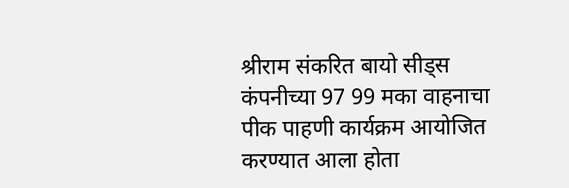श्रीराम संकरित बायो सीड्स कंपनीच्या 97 99 मका वाहनाचा पीक पाहणी कार्यक्रम आयोजित करण्यात आला होता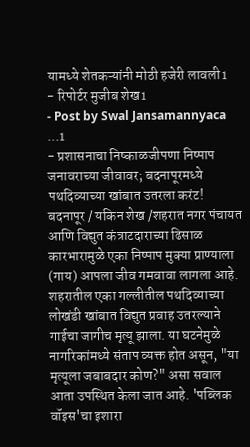यामध्ये शेतकऱ्यांनी मोठी हजेरी लावली1
- रिपोर्टर मुजीब शेख1
- Post by Swal Jansamannyaca ...1
- प्रशासनाचा निष्काळजीपणा निष्पाप जनावराच्या जीवावर; बदनापूरमध्ये पथदिव्याच्या खांबात उतरला करंट! बदनापूर / यकिन शेख /शहरात नगर पंचायत आणि विद्युत कंत्राटदाराच्या ढिसाळ कारभारामुळे एका निष्पाप मुक्या प्राण्याला (गाय) आपला जीव गमवावा लागला आहे. शहरातील एका गल्लीतील पथदिव्याच्या लोखंडी खांबात विद्युत प्रवाह उतरल्याने गाईचा जागीच मृत्यू झाला. या घटनेमुळे नागरिकांमध्ये संताप व्यक्त होत असून, "या मृत्यूला जबाबदार कोण?" असा सवाल आता उपस्थित केला जात आहे. 'पब्लिक वॉइस'चा इशारा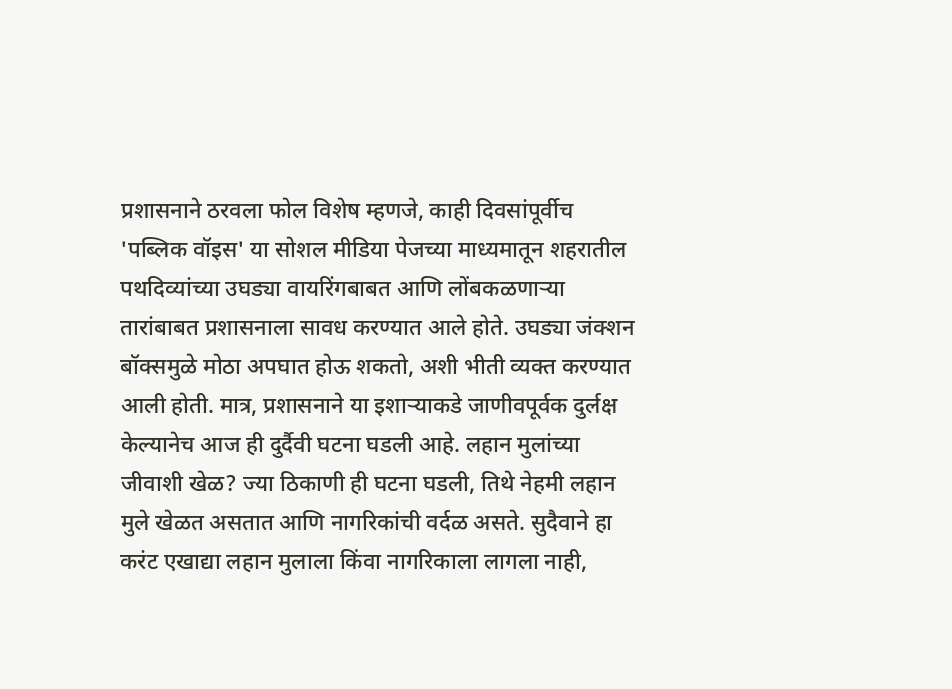प्रशासनाने ठरवला फोल विशेष म्हणजे, काही दिवसांपूर्वीच 'पब्लिक वॉइस' या सोशल मीडिया पेजच्या माध्यमातून शहरातील पथदिव्यांच्या उघड्या वायरिंगबाबत आणि लोंबकळणाऱ्या तारांबाबत प्रशासनाला सावध करण्यात आले होते. उघड्या जंक्शन बॉक्समुळे मोठा अपघात होऊ शकतो, अशी भीती व्यक्त करण्यात आली होती. मात्र, प्रशासनाने या इशाऱ्याकडे जाणीवपूर्वक दुर्लक्ष केल्यानेच आज ही दुर्दैवी घटना घडली आहे. लहान मुलांच्या जीवाशी खेळ? ज्या ठिकाणी ही घटना घडली, तिथे नेहमी लहान मुले खेळत असतात आणि नागरिकांची वर्दळ असते. सुदैवाने हा करंट एखाद्या लहान मुलाला किंवा नागरिकाला लागला नाही,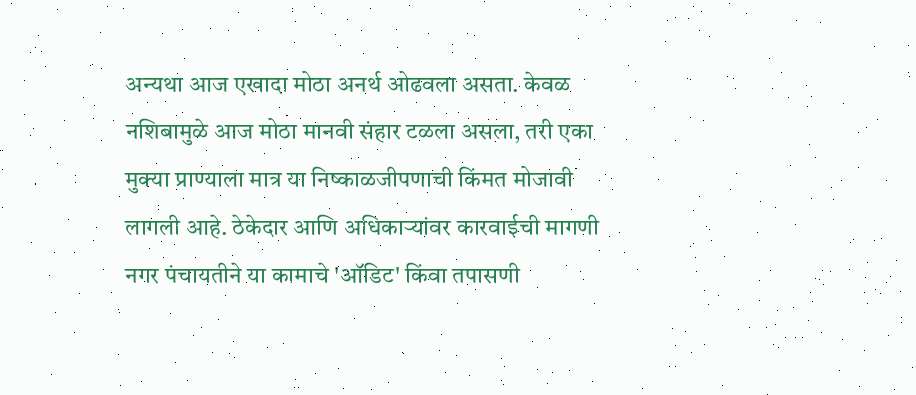अन्यथा आज एखादा मोठा अनर्थ ओढवला असता. केवळ नशिबामुळे आज मोठा मानवी संहार टळला असला, तरी एका मुक्या प्राण्याला मात्र या निष्काळजीपणाची किंमत मोजावी लागली आहे. ठेकेदार आणि अधिकाऱ्यांवर कारवाईची मागणी नगर पंचायतीने या कामाचे 'ऑडिट' किंवा तपासणी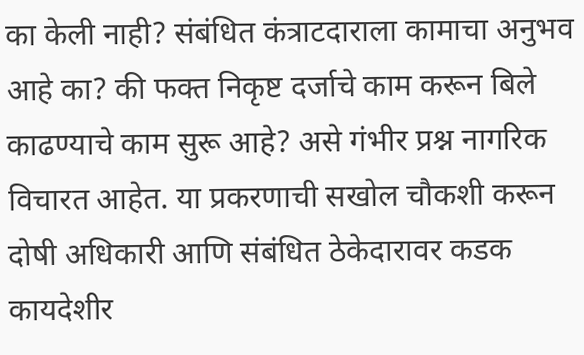का केली नाही? संबंधित कंत्राटदाराला कामाचा अनुभव आहे का? की फक्त निकृष्ट दर्जाचे काम करून बिले काढण्याचे काम सुरू आहे? असे गंभीर प्रश्न नागरिक विचारत आहेत. या प्रकरणाची सखोल चौकशी करून दोषी अधिकारी आणि संबंधित ठेकेदारावर कडक कायदेशीर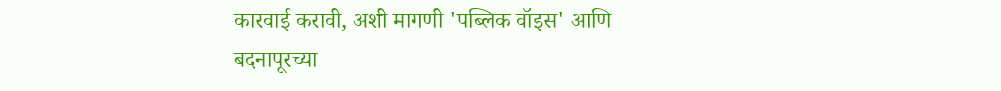कारवाई करावी, अशी मागणी 'पब्लिक वॉइस' आणि बदनापूरच्या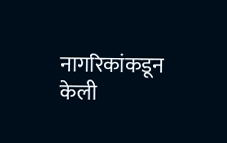नागरिकांकडून केली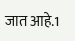जात आहे.1